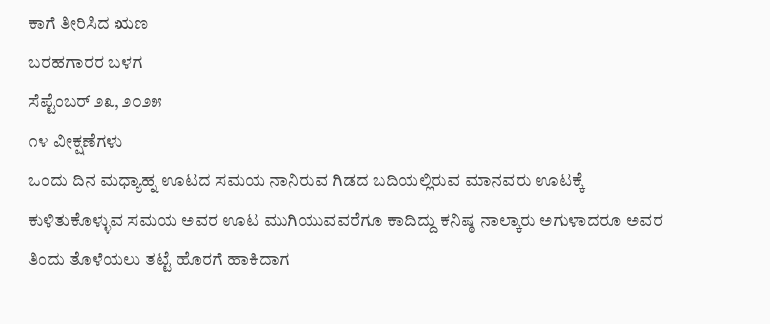ಕಾಗೆ ತೀರಿಸಿದ ಋಣ
ಬರಹಗಾರರ ಬಳಗ
ಸೆಪ್ಟೆಂಬರ್ ೨೩, ೨೦೨೫
೧೪ ವೀಕ್ಷಣೆಗಳು
ಒಂದು ದಿನ ಮಧ್ಯಾಹ್ನ ಊಟದ ಸಮಯ ನಾನಿರುವ ಗಿಡದ ಬದಿಯಲ್ಲಿರುವ ಮಾನವರು ಊಟಕ್ಕೆ ಕುಳಿತುಕೊಳ್ಳುವ ಸಮಯ ಅವರ ಊಟ ಮುಗಿಯುವವರೆಗೂ ಕಾದಿದ್ದು ಕನಿಷ್ಠ ನಾಲ್ಕಾರು ಅಗುಳಾದರೂ ಅವರ ತಿಂದು ತೊಳೆಯಲು ತಟ್ಟೆ ಹೊರಗೆ ಹಾಕಿದಾಗ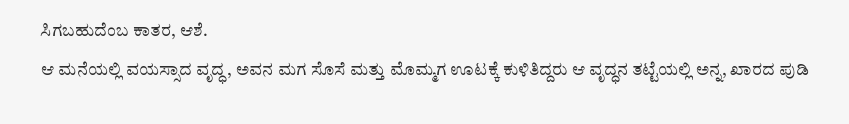ಸಿಗಬಹುದೆಂಬ ಕಾತರ, ಆಶೆ.
ಆ ಮನೆಯಲ್ಲಿ ವಯಸ್ಸಾದ ವೃದ್ಧ, ಅವನ ಮಗ ಸೊಸೆ ಮತ್ತು ಮೊಮ್ಮಗ ಊಟಕ್ಕೆ ಕುಳಿತಿದ್ದರು ಆ ವೃದ್ಧನ ತಟ್ಟೆಯಲ್ಲಿ ಅನ್ನ, ಖಾರದ ಪುಡಿ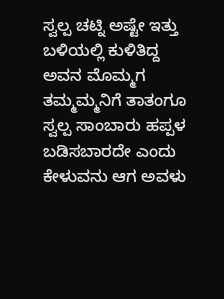ಸ್ವಲ್ಪ ಚಟ್ನಿ ಅಷ್ಟೇ ಇತ್ತು ಬಳಿಯಲ್ಲಿ ಕುಳಿತಿದ್ದ ಅವನ ಮೊಮ್ಮಗ ತಮ್ಮಮ್ಮನಿಗೆ ತಾತಂಗೂ ಸ್ವಲ್ಪ ಸಾಂಬಾರು ಹಪ್ಪಳ ಬಡಿಸಬಾರದೇ ಎಂದು ಕೇಳುವನು ಆಗ ಅವಳು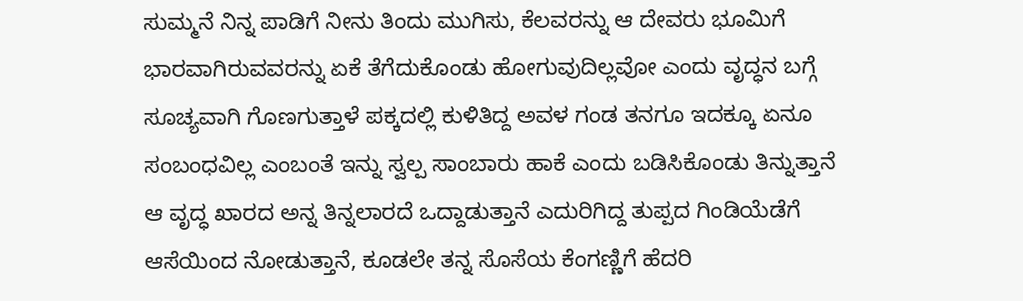ಸುಮ್ಮನೆ ನಿನ್ನ ಪಾಡಿಗೆ ನೀನು ತಿಂದು ಮುಗಿಸು, ಕೆಲವರನ್ನು ಆ ದೇವರು ಭೂಮಿಗೆ ಭಾರವಾಗಿರುವವರನ್ನು ಏಕೆ ತೆಗೆದುಕೊಂಡು ಹೋಗುವುದಿಲ್ಲವೋ ಎಂದು ವೃದ್ಧನ ಬಗ್ಗೆ ಸೂಚ್ಯವಾಗಿ ಗೊಣಗುತ್ತಾಳೆ ಪಕ್ಕದಲ್ಲಿ ಕುಳಿತಿದ್ದ ಅವಳ ಗಂಡ ತನಗೂ ಇದಕ್ಕೂ ಏನೂ ಸಂಬಂಧವಿಲ್ಲ ಎಂಬಂತೆ ಇನ್ನು ಸ್ವಲ್ಪ ಸಾಂಬಾರು ಹಾಕೆ ಎಂದು ಬಡಿಸಿಕೊಂಡು ತಿನ್ನುತ್ತಾನೆ ಆ ವೃದ್ಧ ಖಾರದ ಅನ್ನ ತಿನ್ನಲಾರದೆ ಒದ್ದಾಡುತ್ತಾನೆ ಎದುರಿಗಿದ್ದ ತುಪ್ಪದ ಗಿಂಡಿಯೆಡೆಗೆ ಆಸೆಯಿಂದ ನೋಡುತ್ತಾನೆ, ಕೂಡಲೇ ತನ್ನ ಸೊಸೆಯ ಕೆಂಗಣ್ಣಿಗೆ ಹೆದರಿ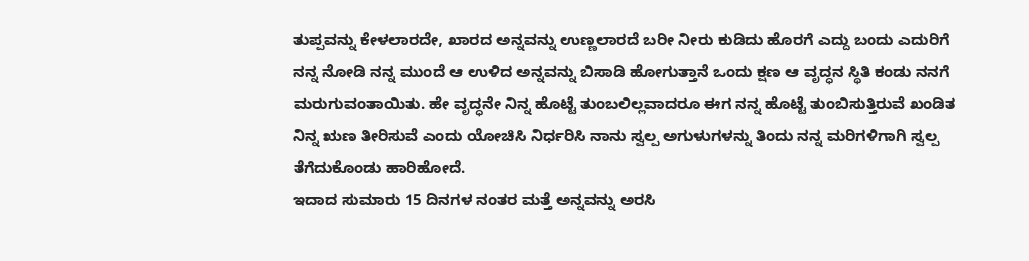ತುಪ್ಪವನ್ನು ಕೇಳಲಾರದೇ, ಖಾರದ ಅನ್ನವನ್ನು ಉಣ್ಣಲಾರದೆ ಬರೀ ನೀರು ಕುಡಿದು ಹೊರಗೆ ಎದ್ದು ಬಂದು ಎದುರಿಗೆ ನನ್ನ ನೋಡಿ ನನ್ನ ಮುಂದೆ ಆ ಉಳಿದ ಅನ್ನವನ್ನು ಬಿಸಾಡಿ ಹೋಗುತ್ತಾನೆ ಒಂದು ಕ್ಷಣ ಆ ವೃದ್ಧನ ಸ್ಥಿತಿ ಕಂಡು ನನಗೆ ಮರುಗುವಂತಾಯಿತು. ಹೇ ವೃದ್ಧನೇ ನಿನ್ನ ಹೊಟ್ಟೆ ತುಂಬಲಿಲ್ಲವಾದರೂ ಈಗ ನನ್ನ ಹೊಟ್ಟೆ ತುಂಬಿಸುತ್ತಿರುವೆ ಖಂಡಿತ ನಿನ್ನ ಋಣ ತೀರಿಸುವೆ ಎಂದು ಯೋಚಿಸಿ ನಿರ್ಧರಿಸಿ ನಾನು ಸ್ವಲ್ಪ ಅಗುಳುಗಳನ್ನು ತಿಂದು ನನ್ನ ಮರಿಗಳಿಗಾಗಿ ಸ್ವಲ್ಪ ತೆಗೆದುಕೊಂಡು ಹಾರಿಹೋದೆ.
ಇದಾದ ಸುಮಾರು 15 ದಿನಗಳ ನಂತರ ಮತ್ತೆ ಅನ್ನವನ್ನು ಅರಸಿ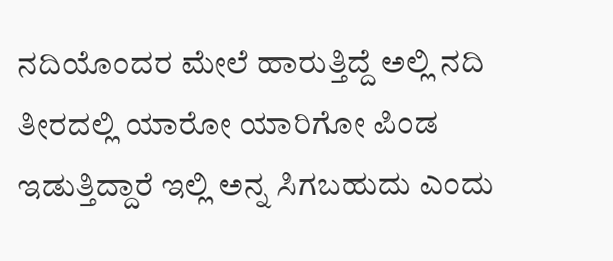ನದಿಯೊಂದರ ಮೇಲೆ ಹಾರುತ್ತಿದ್ದೆ ಅಲ್ಲಿ ನದಿ ತೀರದಲ್ಲಿ ಯಾರೋ ಯಾರಿಗೋ ಪಿಂಡ ಇಡುತ್ತಿದ್ದಾರೆ ಇಲ್ಲಿ ಅನ್ನ ಸಿಗಬಹುದು ಎಂದು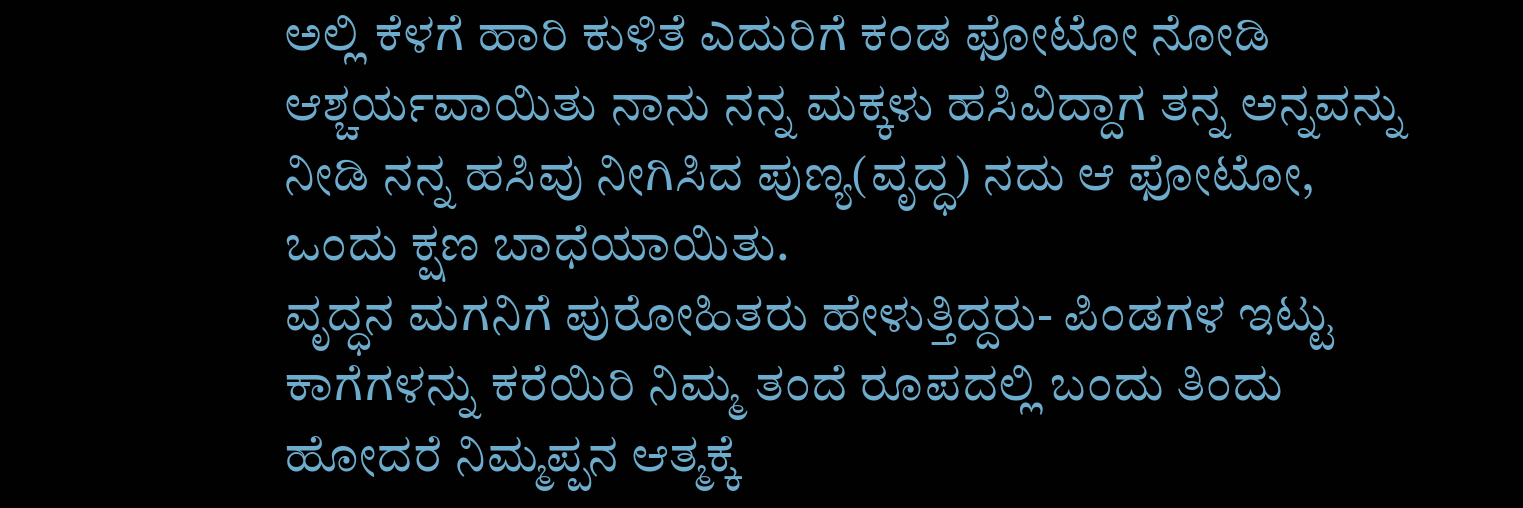ಅಲ್ಲಿ ಕೆಳಗೆ ಹಾರಿ ಕುಳಿತೆ ಎದುರಿಗೆ ಕಂಡ ಫೋಟೋ ನೋಡಿ ಆಶ್ಚರ್ಯವಾಯಿತು ನಾನು ನನ್ನ ಮಕ್ಕಳು ಹಸಿವಿದ್ದಾಗ ತನ್ನ ಅನ್ನವನ್ನು ನೀಡಿ ನನ್ನ ಹಸಿವು ನೀಗಿಸಿದ ಪುಣ್ಯ(ವೃದ್ಧ) ನದು ಆ ಫೋಟೋ, ಒಂದು ಕ್ಷಣ ಬಾಧೆಯಾಯಿತು.
ವೃದ್ಧನ ಮಗನಿಗೆ ಪುರೋಹಿತರು ಹೇಳುತ್ತಿದ್ದರು- ಪಿಂಡಗಳ ಇಟ್ಟು ಕಾಗೆಗಳನ್ನು ಕರೆಯಿರಿ ನಿಮ್ಮ ತಂದೆ ರೂಪದಲ್ಲಿ ಬಂದು ತಿಂದು ಹೋದರೆ ನಿಮ್ಮಪ್ಪನ ಆತ್ಮಕ್ಕೆ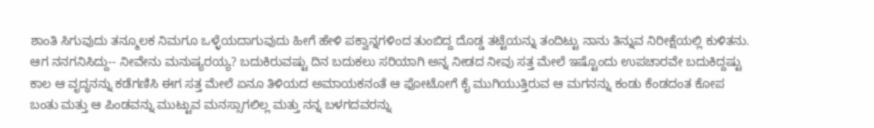ಶಾಂತಿ ಸಿಗುವುದು ತನ್ಮೂಲಕ ನಿಮಗೂ ಒಳ್ಳೆಯದಾಗುವುದು ಹೀಗೆ ಹೇಳಿ ಪಕ್ವಾನ್ನಗಳಿಂದ ತುಂಬಿದ್ದ ದೊಡ್ಡ ತಟ್ಟೆಯನ್ನು ತಂದಿಟ್ಟು ನಾನು ತಿನ್ನುವ ನಿರೀಕ್ಷೆಯಲ್ಲಿ ಕುಳಿತನು.
ಆಗ ನನಗನಿಸಿದ್ದು-- ನೀವೇನು ಮನುಷ್ಯರಯ್ಯ? ಬದುಕಿರುವಷ್ಟು ದಿನ ಬದುಕಲು ಸರಿಯಾಗಿ ಅನ್ನ ನೀಡದ ನೀವು ಸತ್ತ ಮೇಲೆ ಇಷ್ಟೊಂದು ಉಪಚಾರವೇ ಬದುಕಿದ್ದಷ್ಟು ಕಾಲ ಆ ವೃದ್ಧನನ್ನು ಕಡೆಗಣಿಸಿ ಈಗ ಸತ್ತ ಮೇಲೆ ಏನೂ ತಿಳಿಯದ ಅಮಾಯಕನಂತೆ ಆ ಫೋಟೋಗೆ ಕೈ ಮುಗಿಯುತ್ತಿರುವ ಆ ಮಗನನ್ನು ಕಂಡು ಕೆಂಡದಂತ ಕೋಪ ಬಂತು ಮತ್ತು ಆ ಪಿಂಡವನ್ನು ಮುಟ್ಟುವ ಮನಸ್ಸಾಗಲಿಲ್ಲ ಮತ್ತು ನನ್ನ ಬಳಗದವರನ್ನು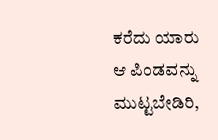ಕರೆದು ಯಾರು ಆ ಪಿಂಡವನ್ನು ಮುಟ್ಟಬೇಡಿರಿ,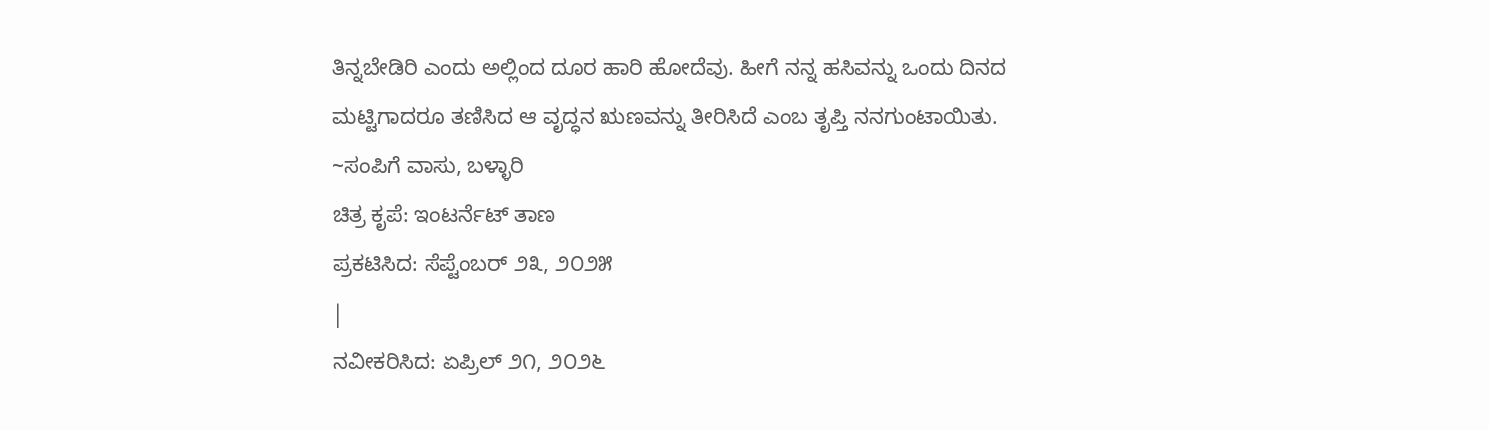ತಿನ್ನಬೇಡಿರಿ ಎಂದು ಅಲ್ಲಿಂದ ದೂರ ಹಾರಿ ಹೋದೆವು. ಹೀಗೆ ನನ್ನ ಹಸಿವನ್ನು ಒಂದು ದಿನದ ಮಟ್ಟಿಗಾದರೂ ತಣಿಸಿದ ಆ ವೃದ್ಧನ ಋಣವನ್ನು ತೀರಿಸಿದೆ ಎಂಬ ತೃಪ್ತಿ ನನಗುಂಟಾಯಿತು.
~ಸಂಪಿಗೆ ವಾಸು, ಬಳ್ಳಾರಿ
ಚಿತ್ರ ಕೃಪೆ: ಇಂಟರ್ನೆಟ್ ತಾಣ
ಪ್ರಕಟಿಸಿದ: ಸೆಪ್ಟೆಂಬರ್ ೨೩, ೨೦೨೫
|
ನವೀಕರಿಸಿದ: ಏಪ್ರಿಲ್ ೨೧, ೨೦೨೬